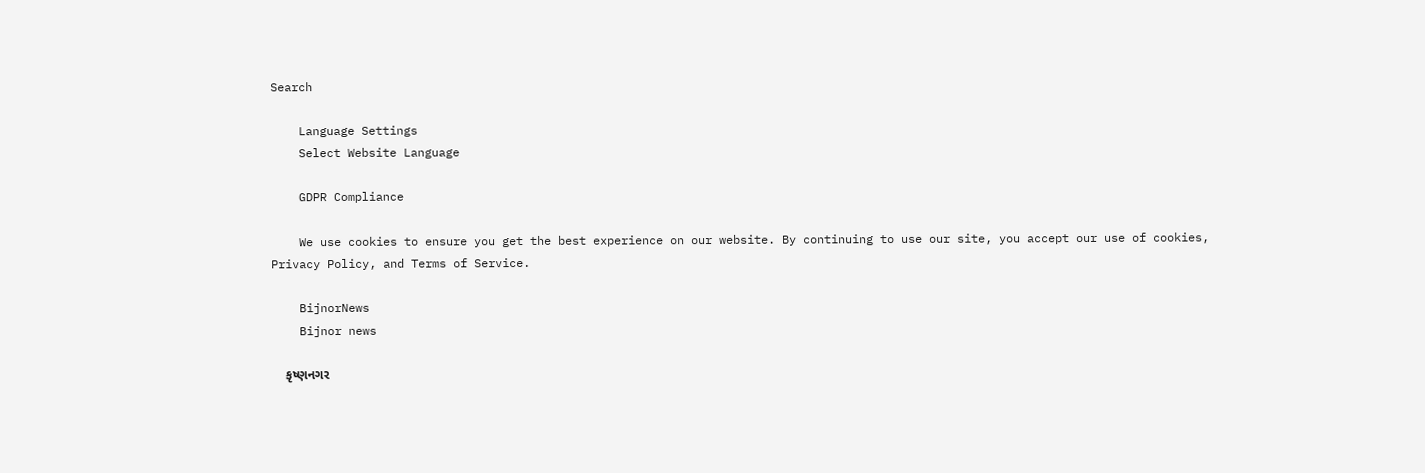Search

    Language Settings
    Select Website Language

    GDPR Compliance

    We use cookies to ensure you get the best experience on our website. By continuing to use our site, you accept our use of cookies, Privacy Policy, and Terms of Service.

    BijnorNews
    Bijnor news

    કૃષ્ણનગર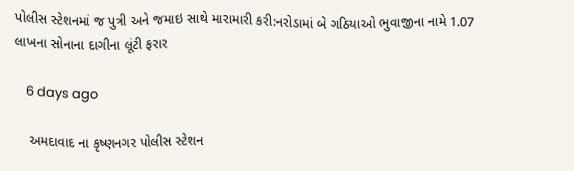પોલીસ સ્ટેશનમાં જ પુત્રી અને જમાઇ સાથે મારામારી કરી:નરોડામાં બે ગઠિયાઓ ભુવાજીના નામે 1.07 લાખના સોનાના દાગીના લૂંટી ફરાર

    6 days ago

    અમદાવાદ ના કૃષ્ણનગર પોલીસ સ્ટેશન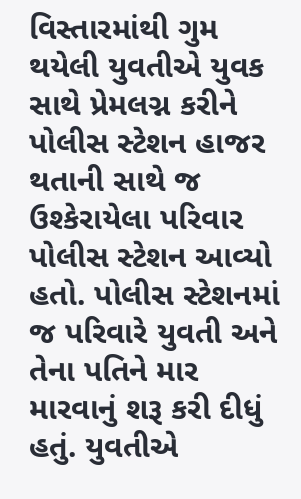વિસ્તારમાંથી ગુમ થયેલી યુવતીએ યુવક સાથે પ્રેમલગ્ન કરીને પોલીસ સ્ટેશન હાજર થતાની સાથે જ ઉશ્કેરાયેલા પરિવાર પોલીસ સ્ટેશન આવ્યો હતો. પોલીસ સ્ટેશનમાં જ પરિવારે યુવતી અને તેના પતિને માર મારવાનું શરૂ કરી દીધું હતું. યુવતીએ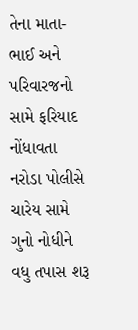તેના માતા- ભાઈ અને પરિવારજનો સામે ફરિયાદ નોંધાવતા નરોડા પોલીસે ચારેય સામે ગુનો નોધીને વધુ તપાસ શરૂ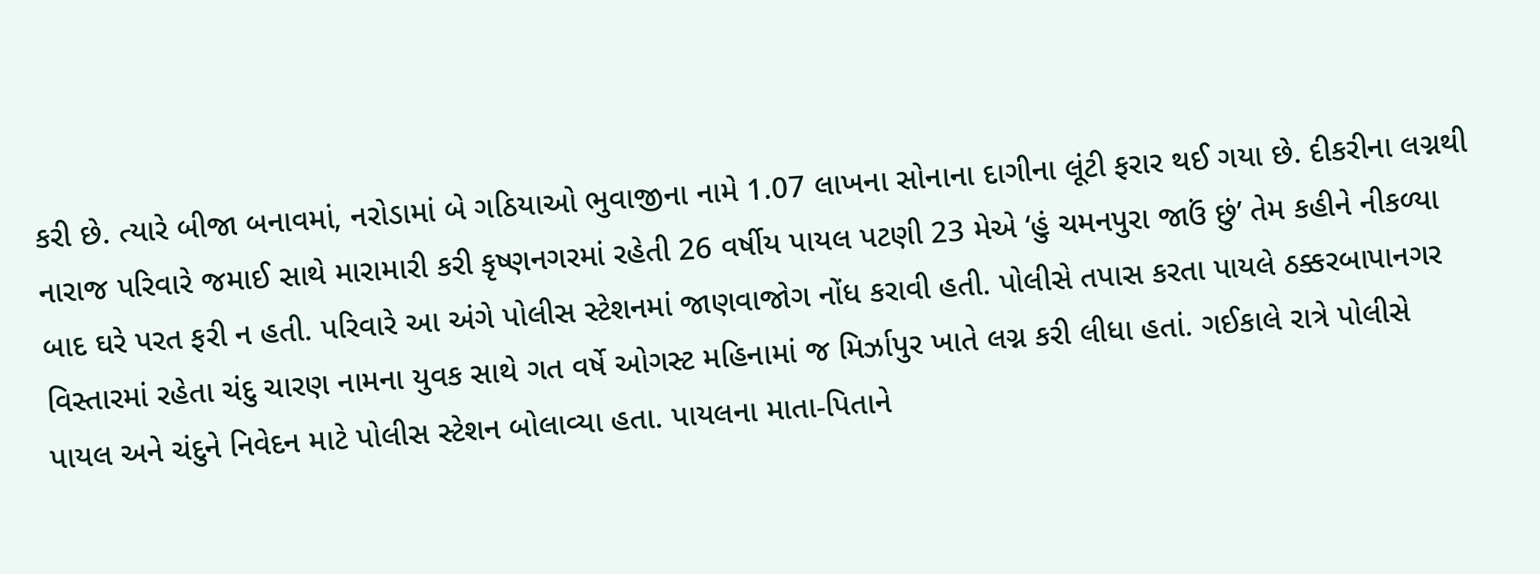કરી છે. ત્યારે બીજા બનાવમાં, નરોડામાં બે ગઠિયાઓ ભુવાજીના નામે 1.07 લાખના સોનાના દાગીના લૂંટી ફરાર થઈ ગયા છે. દીકરીના લગ્નથી નારાજ પરિવારે જમાઈ સાથે મારામારી કરી કૃષ્ણનગરમાં રહેતી 26 વર્ષીય પાયલ પટણી 23 મેએ ‘હું ચમનપુરા જાઉં છું’ તેમ કહીને નીકળ્યા બાદ ઘરે પરત ફરી ન હતી. પરિવારે આ અંગે પોલીસ સ્ટેશનમાં જાણવાજોગ નોંધ કરાવી હતી. પોલીસે તપાસ કરતા પાયલે ઠક્કરબાપાનગર વિસ્તારમાં રહેતા ચંદુ ચારણ નામના યુવક સાથે ગત વર્ષે ઓગસ્ટ મહિનામાં જ મિર્ઝાપુર ખાતે લગ્ન કરી લીધા હતાં. ગઈકાલે રાત્રે પોલીસે પાયલ અને ચંદુને નિવેદન માટે પોલીસ સ્ટેશન બોલાવ્યા હતા. પાયલના માતા-પિતાને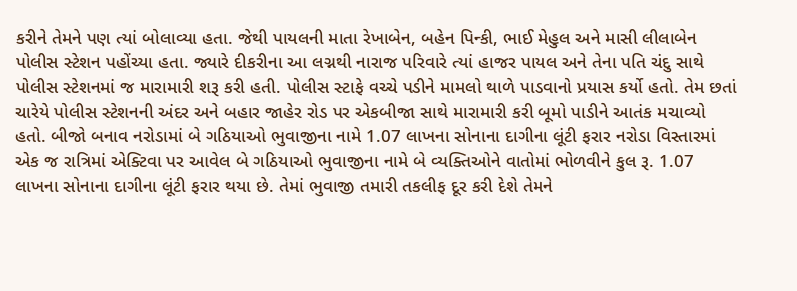કરીને તેમને પણ ત્યાં બોલાવ્યા હતા. જેથી પાયલની માતા રેખાબેન, બહેન પિન્કી, ભાઈ મેહુલ અને માસી લીલાબેન પોલીસ સ્ટેશન પહોંચ્યા હતા. જ્યારે દીકરીના આ લગ્નથી નારાજ પરિવારે ત્યાં હાજર પાયલ અને તેના પતિ ચંદુ સાથે પોલીસ સ્ટેશનમાં જ મારામારી શરૂ કરી હતી. પોલીસ સ્ટાફે વચ્ચે પડીને મામલો થાળે પાડવાનો પ્રયાસ કર્યો હતો. તેમ છતાં ચારેયે પોલીસ સ્ટેશનની અંદર અને બહાર જાહેર રોડ પર એકબીજા સાથે મારામારી કરી બૂમો પાડીને આતંક મચાવ્યો હતો. બીજો બનાવ નરોડામાં બે ગઠિયાઓ ભુવાજીના નામે 1.07 લાખના સોનાના દાગીના લૂંટી ફરાર નરોડા વિસ્તારમાં એક જ રાત્રિમાં એક્ટિવા પર આવેલ બે ગઠિયાઓ ભુવાજીના નામે બે વ્યક્તિઓને વાતોમાં ભોળવીને કુલ રૂ. 1.07 લાખના સોનાના દાગીના લૂંટી ફરાર થયા છે. તેમાં ભુવાજી તમારી તકલીફ દૂર કરી દેશે તેમને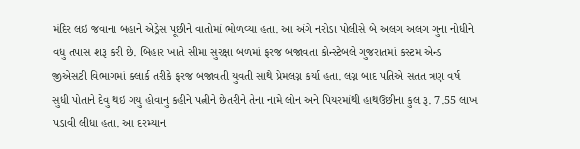મંદિર લઇ જવાના બહાને એડ્રેસ પૂછીને વાતોમાં ભોળવ્યા હતા. આ અંગે નરોડા પોલીસે બે અલગ અલગ ગુના નોધીને વધુ તપાસ શરૂ કરી છે. બિહાર ખાતે સીમા સુરક્ષા બળમાં ફરજ બજાવતા કોન્સ્ટેબલે ગુજરાતમાં કસ્ટમ એન્ડ જીએસટી વિભાગમાં ક્લાર્ક તરીકે ફરજ બજાવતી યુવતી સાથે પ્રેમલગ્ન કર્યા હતા. લગ્ન બાદ પતિએ સતત ત્રણ વર્ષ સુધી પોતાને દેવુ થઇ ગયુ હોવાનુ કહીને પત્નીને છેતરીને તેના નામે લોન અને પિયરમાંથી હાથઉછીના કુલ રૂ. 7.55 લાખ પડાવી લીધા હતા. આ દરમ્યાન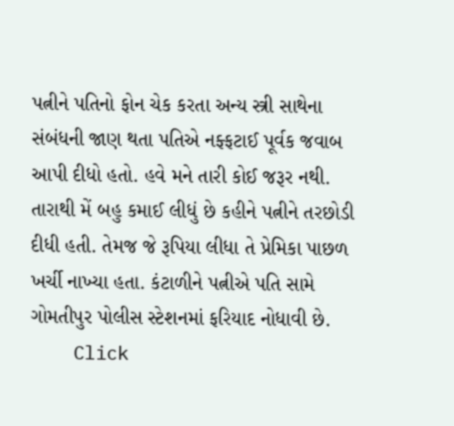પત્નીને પતિનો ફોન ચેક કરતા અન્ય સ્ત્રી સાથેના સંબંધની જાણ થતા પતિએ નફ્ફટાઈ પૂર્વક જવાબ આપી દીધો હતો. હવે મને તારી કોઈ જરૂર નથી. તારાથી મેં બહુ કમાઈ લીધું છે કહીને પત્નીને તરછોડી દીધી હતી. તેમજ જે રૂપિયા લીધા તે પ્રેમિકા પાછળ ખર્ચી નાખ્યા હતા. કંટાળીને પત્નીએ પતિ સામે ગોમતીપુર પોલીસ સ્ટેશનમાં ફરિયાદ નોધાવી છે.
    Click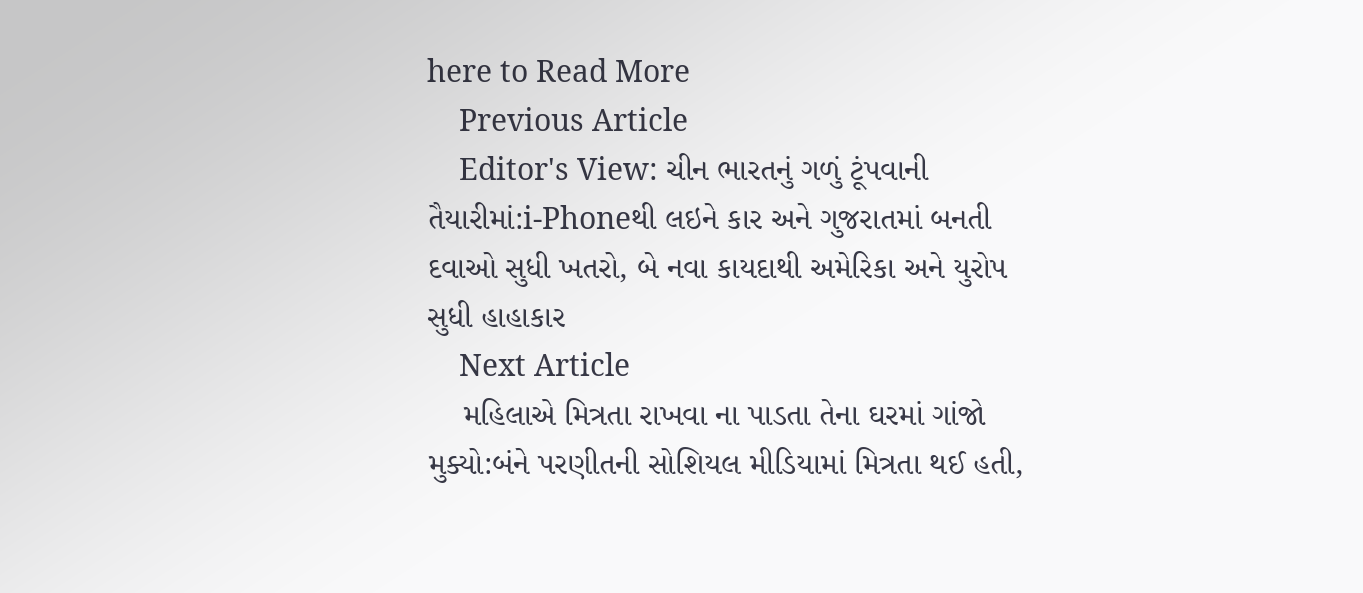here to Read More
    Previous Article
    Editor's View: ચીન ભારતનું ગળું ટૂંપવાની તૈયારીમાં:i-Phoneથી લઇને કાર અને ગુજરાતમાં બનતી દવાઓ સુધી ખતરો, બે નવા કાયદાથી અમેરિકા અને યુરોપ સુધી હાહાકાર
    Next Article
    મહિલાએ મિત્રતા રાખવા ના પાડતા તેના ઘરમાં ગાંજો મુક્યો:બંને પરણીતની સોશિયલ મીડિયામાં મિત્રતા થઈ હતી,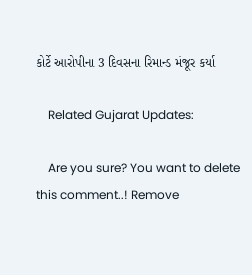કોર્ટે આરોપીના 3 દિવસના રિમાન્ડ મંજૂર કર્યા

    Related Gujarat Updates:

    Are you sure? You want to delete this comment..! Remove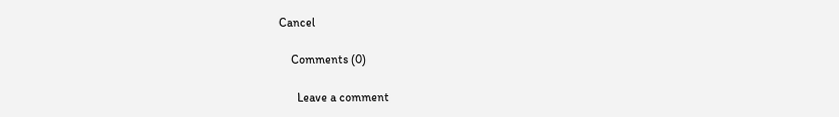Cancel

    Comments (0)

      Leave a comment